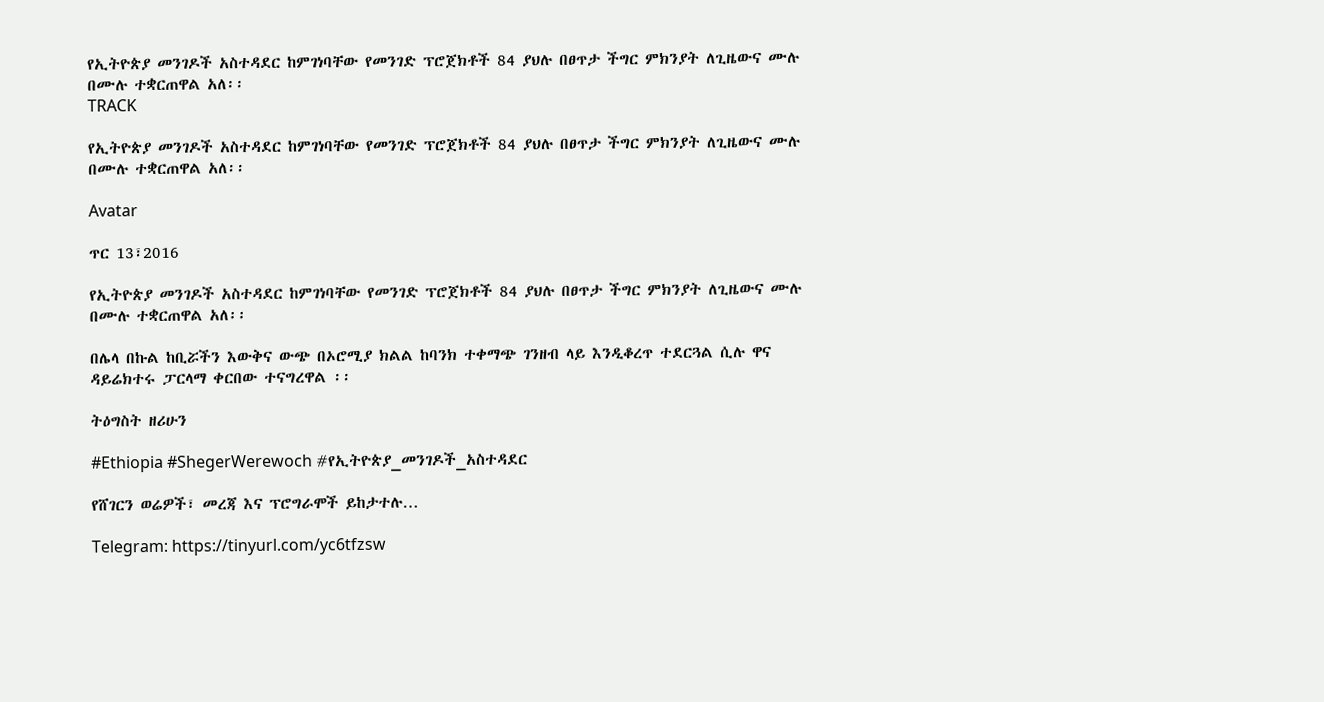የኢትዮጵያ መንገዶች አስተዳደር ከምገነባቸው የመንገድ ፕሮጀክቶች 84 ያህሉ በፀጥታ ችግር ምክንያት ለጊዜውና ሙሉ በሙሉ ተቋርጠዋል አለ፡፡
TRACK

የኢትዮጵያ መንገዶች አስተዳደር ከምገነባቸው የመንገድ ፕሮጀክቶች 84 ያህሉ በፀጥታ ችግር ምክንያት ለጊዜውና ሙሉ በሙሉ ተቋርጠዋል አለ፡፡

Avatar

ጥር 13፣2016

የኢትዮጵያ መንገዶች አስተዳደር ከምገነባቸው የመንገድ ፕሮጀክቶች 84 ያህሉ በፀጥታ ችግር ምክንያት ለጊዜውና ሙሉ በሙሉ ተቋርጠዋል አለ፡፡

በሌላ በኩል ከቢሯችን እውቅና ውጭ በኦሮሚያ ክልል ከባንክ ተቀማጭ ገንዘብ ላይ እንዲቆረጥ ተደርጓል ሲሉ ዋና ዳይሬክተሩ ፓርላማ ቀርበው ተናግረዋል ፡፡

ትዕግስት ዘሪሁን

#Ethiopia #ShegerWerewoch #የኢትዮጵያ_መንገዶች_አስተዳደር

የሸገርን ወሬዎች፣ መረጃ እና ፕሮግራሞች ይከታተሉ…

Telegram: https://tinyurl.com/yc6tfzsw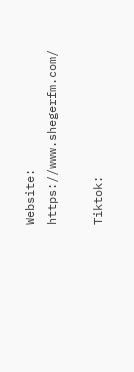Website: https://www.shegerfm.com/

Tiktok: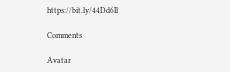https://bit.ly/44Dd6Il

Comments

Avatar